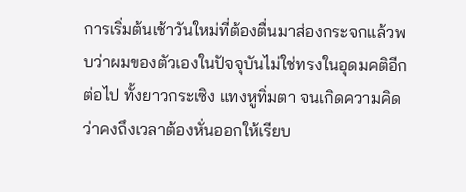การเริ่มต้นเช้าวันใหม่ที่ต้องตื่นมาส่องกระจกแล้วพบว่าผมของตัวเองในปัจจุบันไม่ใช่ทรงในอุดมคติอีกต่อไป ทั้งยาวกระเซิง แทงหูทิ่มตา จนเกิดความคิดว่าคงถึงเวลาต้องหั่นออกให้เรียบ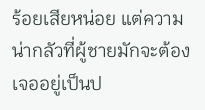ร้อยเสียหน่อย แต่ความน่ากลัวที่ผู้ชายมักจะต้องเจออยู่เป็นป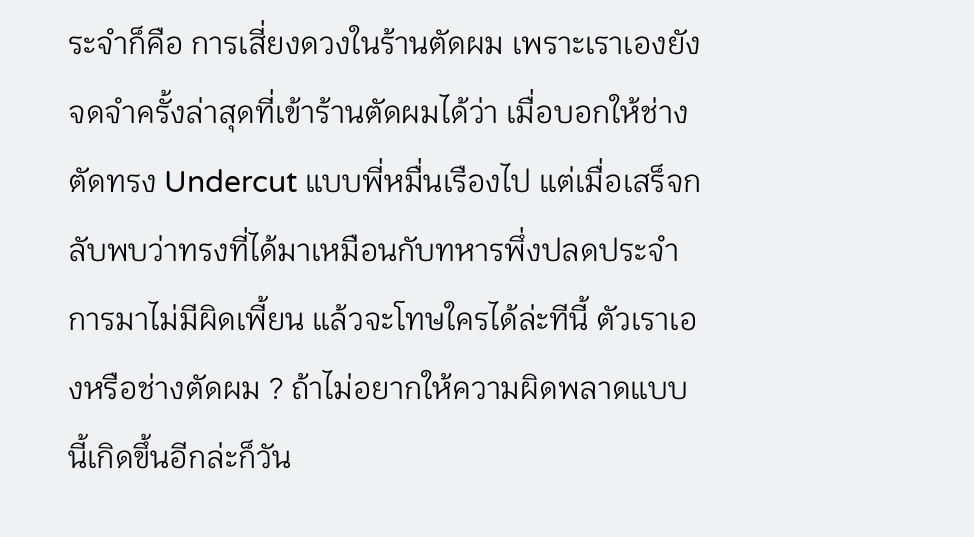ระจำก็คือ การเสี่ยงดวงในร้านตัดผม เพราะเราเองยังจดจำครั้งล่าสุดที่เข้าร้านตัดผมได้ว่า เมื่อบอกให้ช่างตัดทรง Undercut แบบพี่หมื่นเรืองไป แต่เมื่อเสร็จกลับพบว่าทรงที่ได้มาเหมือนกับทหารพึ่งปลดประจำการมาไม่มีผิดเพี้ยน แล้วจะโทษใครได้ล่ะทีนี้ ตัวเราเองหรือช่างตัดผม ? ถ้าไม่อยากให้ความผิดพลาดแบบนี้เกิดขึ้นอีกล่ะก็วัน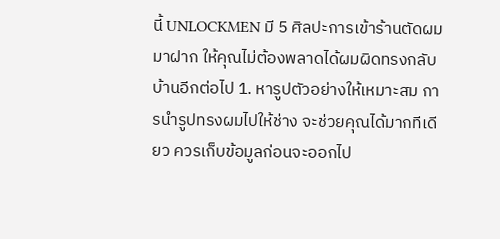นี้ UNLOCKMEN มี 5 ศิลปะการเข้าร้านตัดผมมาฝาก ให้คุณไม่ต้องพลาดได้ผมผิดทรงกลับบ้านอีกต่อไป 1. หารูปตัวอย่างให้เหมาะสม การนำรูปทรงผมไปให้ช่าง จะช่วยคุณได้มากทีเดียว ควรเก็บข้อมูลก่อนจะออกไป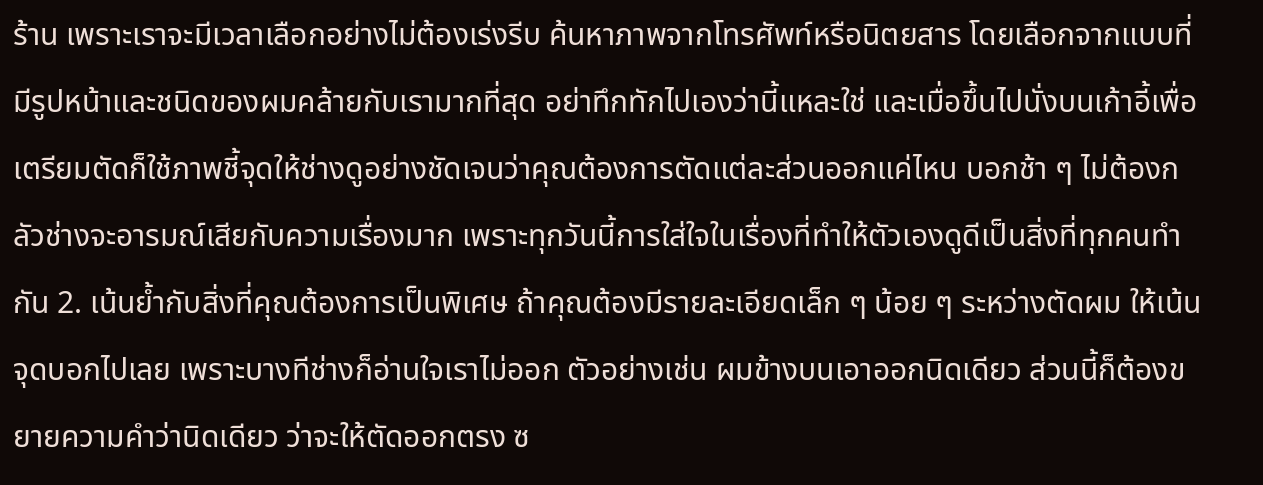ร้าน เพราะเราจะมีเวลาเลือกอย่างไม่ต้องเร่งรีบ ค้นหาภาพจากโทรศัพท์หรือนิตยสาร โดยเลือกจากแบบที่มีรูปหน้าและชนิดของผมคล้ายกับเรามากที่สุด อย่าทึกทักไปเองว่านี้แหละใช่ และเมื่อขึ้นไปนั่งบนเก้าอี้เพื่อเตรียมตัดก็ใช้ภาพชี้จุดให้ช่างดูอย่างชัดเจนว่าคุณต้องการตัดแต่ละส่วนออกแค่ไหน บอกช้า ๆ ไม่ต้องกลัวช่างจะอารมณ์เสียกับความเรื่องมาก เพราะทุกวันนี้การใส่ใจในเรื่องที่ทำให้ตัวเองดูดีเป็นสิ่งที่ทุกคนทำกัน 2. เน้นย้ำกับสิ่งที่คุณต้องการเป็นพิเศษ ถ้าคุณต้องมีรายละเอียดเล็ก ๆ น้อย ๆ ระหว่างตัดผม ให้เน้นจุดบอกไปเลย เพราะบางทีช่างก็อ่านใจเราไม่ออก ตัวอย่างเช่น ผมข้างบนเอาออกนิดเดียว ส่วนนี้ก็ต้องขยายความคำว่านิดเดียว ว่าจะให้ตัดออกตรง ซ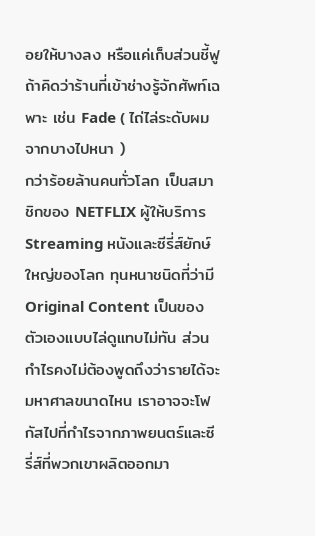อยให้บางลง หรือแค่เก็บส่วนชี้ฟู ถ้าคิดว่าร้านที่เข้าช่างรู้จักศัพท์เฉพาะ เช่น Fade ( ไถ่ไล่ระดับผมจากบางไปหนา )
กว่าร้อยล้านคนทั่วโลก เป็นสมาชิกของ NETFLIX ผู้ให้บริการ Streaming หนังและซีรี่ส์ยักษ์ใหญ่ของโลก ทุนหนาชนิดที่ว่ามี Original Content เป็นของตัวเองแบบไล่ดูแทบไม่ทัน ส่วนกำไรคงไม่ต้องพูดถึงว่ารายได้จะมหาศาลขนาดไหน เราอาจจะโฟกัสไปที่กำไรจากภาพยนตร์และซีรี่ส์ที่พวกเขาผลิตออกมา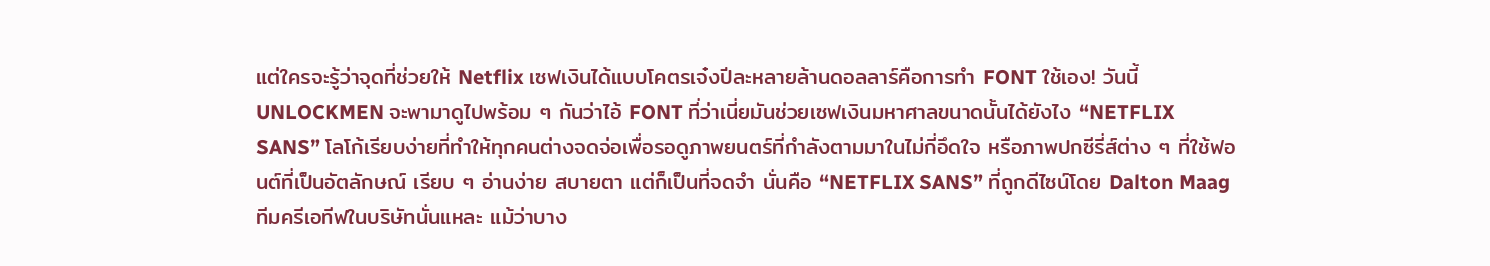แต่ใครจะรู้ว่าจุดที่ช่วยให้ Netflix เซฟเงินได้แบบโคตรเจ๋งปีละหลายล้านดอลลาร์คือการทำ FONT ใช้เอง! วันนี้ UNLOCKMEN จะพามาดูไปพร้อม ๆ กันว่าไอ้ FONT ที่ว่าเนี่ยมันช่วยเซฟเงินมหาศาลขนาดนั้นได้ยังไง “NETFLIX SANS” โลโก้เรียบง่ายที่ทำให้ทุกคนต่างจดจ่อเพื่อรอดูภาพยนตร์ที่กำลังตามมาในไม่กี่อึดใจ หรือภาพปกซีรี่ส์ต่าง ๆ ที่ใช้ฟอนต์ที่เป็นอัตลักษณ์ เรียบ ๆ อ่านง่าย สบายตา แต่ก็เป็นที่จดจำ นั่นคือ “NETFLIX SANS” ที่ถูกดีไซน์โดย Dalton Maag ทีมครีเอทีฟในบริษัทนั่นแหละ แม้ว่าบาง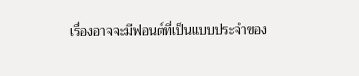เรื่องอาจจะมีฟอนต์ที่เป็นแบบประจำของ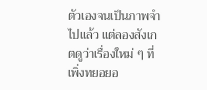ตัวเองจนเป็นภาพจำไปแล้ว แต่ลองสังเกตดูว่าเรื่องใหม่ ๆ ที่เพิ่งทยอยอ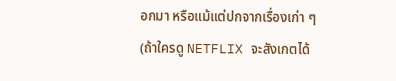อกมา หรือแม้แต่ปกจากเรื่องเก่า ๆ (ถ้าใครดู NETFLIX จะสังเกตได้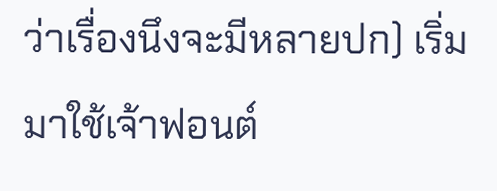ว่าเรื่องนึงจะมีหลายปก) เริ่มมาใช้เจ้าฟอนต์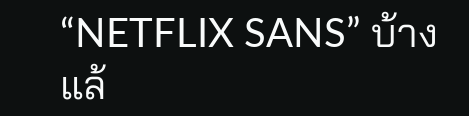“NETFLIX SANS” บ้างแล้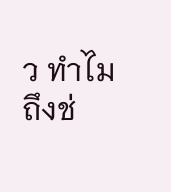ว ทำไมถึงช่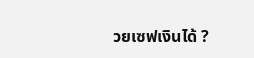วยเซฟเงินได้ ?